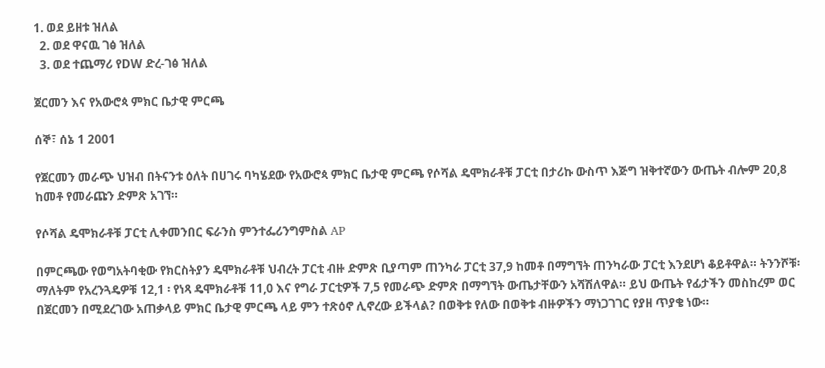1. ወደ ይዘቱ ዝለል
  2. ወደ ዋናዉ ገፅ ዝለል
  3. ወደ ተጨማሪ የDW ድረ-ገፅ ዝለል

ጀርመን እና የአውሮጳ ምክር ቤታዊ ምርጫ

ሰኞ፣ ሰኔ 1 2001

የጀርመን መራጭ ህዝብ በትናንቱ ዕለት በሀገሩ ባካሄደው የአውሮጳ ምክር ቤታዊ ምርጫ የሶሻል ዴሞክራቶቹ ፓርቲ በታሪኩ ውስጥ እጅግ ዝቅተኛውን ውጤት ብሎም 20,8 ከመቶ የመራጩን ድምጽ አገኘ።

የሶሻል ዴሞክራቶቹ ፓርቲ ሊቀመንበር ፍራንስ ምንተፌሪንግምስል AP

በምርጫው የወግአትባቂው የክርስትያን ዴሞክራቶቹ ህብረት ፓርቲ ብዙ ድምጽ ቢያጣም ጠንካራ ፓርቲ 37,9 ከመቶ በማግኘት ጠንካራው ፓርቲ እንደሆነ ቆይቶዋል። ትንንሾቹ፡ ማለትም የአረንጓዴዎቹ 12,1 ፡ የነጻ ዴሞክራቶቹ 11,0 እና የግራ ፓርቲዎች 7,5 የመራጭ ድምጽ በማግኘት ውጤታቸውን አሻሽለዋል። ይህ ውጤት የፊታችን መስከረም ወር በጀርመን በሚደረገው አጠቃላይ ምክር ቤታዊ ምርጫ ላይ ምን ተጽዕኖ ሊኖረው ይችላል? በወቅቱ የለው በወቅቱ ብዙዎችን ማነጋገገር የያዘ ጥያቄ ነው።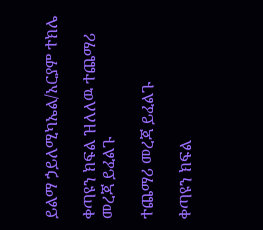ይልማ ኃይለሚካኤል/አርያም ተክሌ

ቀጣዩን ክፍል ዝለለዉ ተጨማሪ መረጃ ይፈልጉ

ተጨማሪ መረጃ ይፈልጉ

ቀጣዩን ክፍል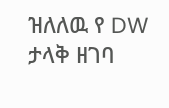ዝለለዉ የ DW ታላቅ ዘገባ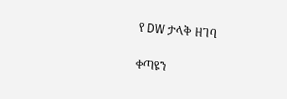የ DW ታላቅ ዘገባ

ቀጣዩን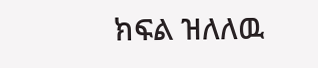ክፍል ዝለለዉ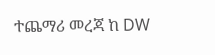ተጨማሪ መረጃ ከ DW